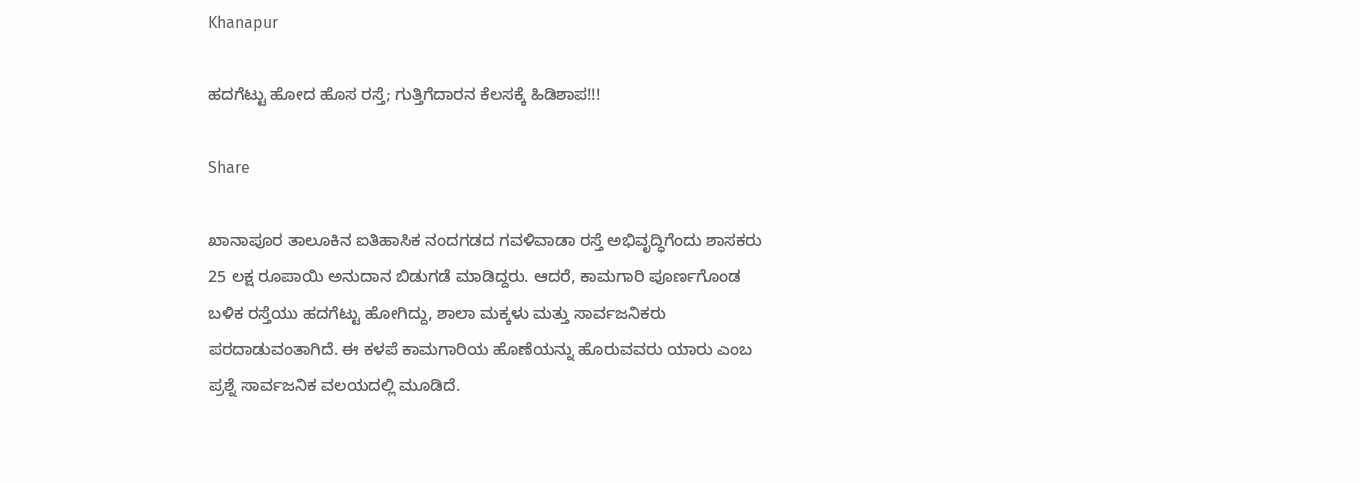Khanapur

ಹದಗೆಟ್ಟು ಹೋದ ಹೊಸ ರಸ್ತೆ; ಗುತ್ತಿಗೆದಾರನ ಕೆಲಸಕ್ಕೆ ಹಿಡಿಶಾಪ!!!

Share

ಖಾನಾಪೂರ ತಾಲೂಕಿನ ಐತಿಹಾಸಿಕ ನಂದಗಡದ ಗವಳಿವಾಡಾ ರಸ್ತೆ ಅಭಿವೃದ್ಧಿಗೆಂದು ಶಾಸಕರು 25 ಲಕ್ಷ ರೂಪಾಯಿ ಅನುದಾನ ಬಿಡುಗಡೆ ಮಾಡಿದ್ದರು. ಆದರೆ, ಕಾಮಗಾರಿ ಪೂರ್ಣಗೊಂಡ ಬಳಿಕ ರಸ್ತೆಯು ಹದಗೆಟ್ಟು ಹೋಗಿದ್ದು, ಶಾಲಾ ಮಕ್ಕಳು ಮತ್ತು ಸಾರ್ವಜನಿಕರು ಪರದಾಡುವಂತಾಗಿದೆ. ಈ ಕಳಪೆ ಕಾಮಗಾರಿಯ ಹೊಣೆಯನ್ನು ಹೊರುವವರು ಯಾರು ಎಂಬ ಪ್ರಶ್ನೆ ಸಾರ್ವಜನಿಕ ವಲಯದಲ್ಲಿ ಮೂಡಿದೆ.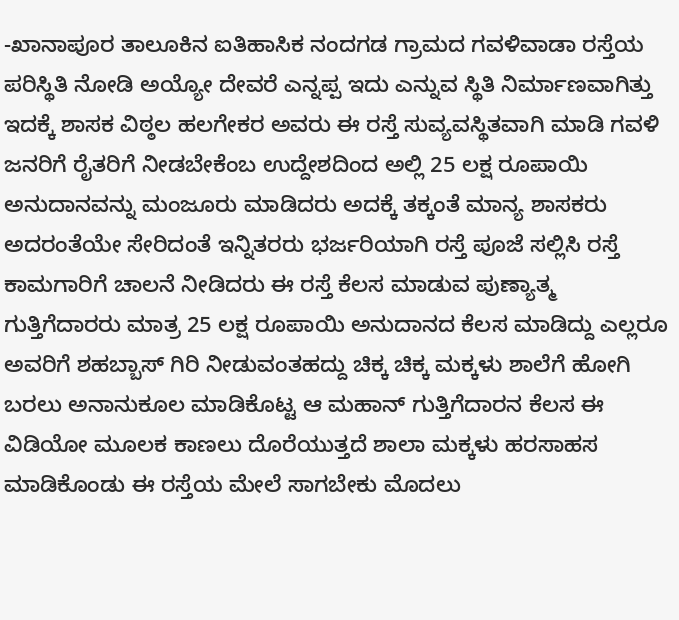-ಖಾನಾಪೂರ ತಾಲೂಕಿನ ಐತಿಹಾಸಿಕ ನಂದಗಡ ಗ್ರಾಮದ ಗವಳಿವಾಡಾ ರಸ್ತೆಯ ಪರಿಸ್ಥಿತಿ ನೋಡಿ ಅಯ್ಯೋ ದೇವರೆ ಎನ್ನಪ್ಪ ಇದು ಎನ್ನುವ ಸ್ಥಿತಿ ನಿರ್ಮಾಣವಾಗಿತ್ತು ಇದಕ್ಕೆ ಶಾಸಕ ವಿಠ್ಠಲ ಹಲಗೇಕರ ಅವರು ಈ ರಸ್ತೆ ಸುವ್ಯವಸ್ಥಿತವಾಗಿ ಮಾಡಿ ಗವಳಿ ಜನರಿಗೆ ರೈತರಿಗೆ ನೀಡಬೇಕೆಂಬ ಉದ್ದೇಶದಿಂದ ಅಲ್ಲಿ 25 ಲಕ್ಷ ರೂಪಾಯಿ ಅನುದಾನವನ್ನು ಮಂಜೂರು ಮಾಡಿದರು ಅದಕ್ಕೆ ತಕ್ಕಂತೆ ಮಾನ್ಯ ಶಾಸಕರು ಅದರಂತೆಯೇ ಸೇರಿದಂತೆ ಇನ್ನಿತರರು ಭರ್ಜರಿಯಾಗಿ ರಸ್ತೆ ಪೂಜೆ ಸಲ್ಲಿಸಿ ರಸ್ತೆ ಕಾಮಗಾರಿಗೆ ಚಾಲನೆ ನೀಡಿದರು ಈ ರಸ್ತೆ ಕೆಲಸ ಮಾಡುವ ಪುಣ್ಯಾತ್ಮ ಗುತ್ತಿಗೆದಾರರು ಮಾತ್ರ 25 ಲಕ್ಷ ರೂಪಾಯಿ ಅನುದಾನದ ಕೆಲಸ ಮಾಡಿದ್ದು ಎಲ್ಲರೂ ಅವರಿಗೆ ಶಹಬ್ಬಾಸ್ ಗಿರಿ ನೀಡುವಂತಹದ್ದು ಚಿಕ್ಕ ಚಿಕ್ಕ ಮಕ್ಕಳು ಶಾಲೆಗೆ ಹೋಗಿ ಬರಲು ಅನಾನುಕೂಲ ಮಾಡಿಕೊಟ್ಟ ಆ ಮಹಾನ್ ಗುತ್ತಿಗೆದಾರನ ಕೆಲಸ ಈ ವಿಡಿಯೋ ಮೂಲಕ ಕಾಣಲು ದೊರೆಯುತ್ತದೆ ಶಾಲಾ ಮಕ್ಕಳು ಹರಸಾಹಸ ಮಾಡಿಕೊಂಡು ಈ ರಸ್ತೆಯ ಮೇಲೆ ಸಾಗಬೇಕು ಮೊದಲು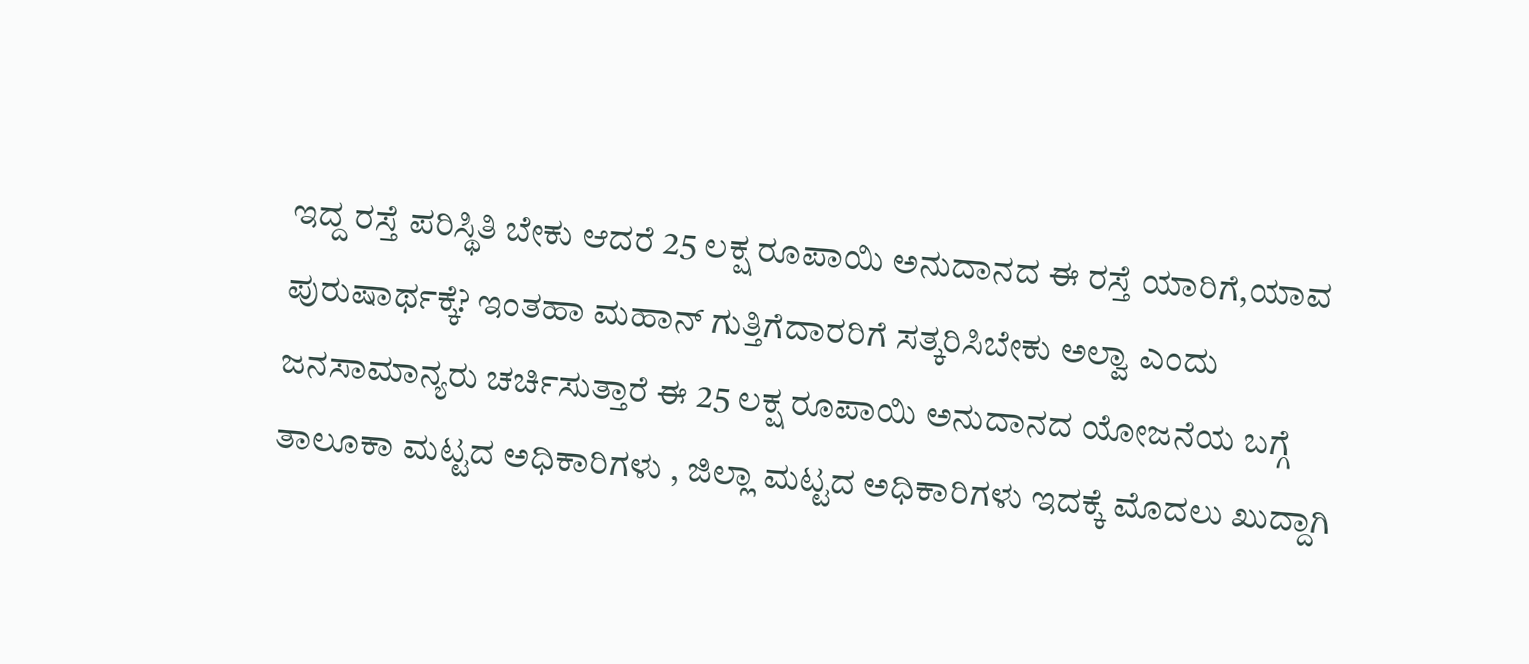ಇದ್ದ ರಸ್ತೆ ಪರಿಸ್ಥಿತಿ ಬೇಕು ಆದರೆ 25 ಲಕ್ಷ ರೂಪಾಯಿ ಅನುದಾನದ ಈ ರಸ್ತೆ ಯಾರಿಗೆ,ಯಾವ ಪುರುಷಾರ್ಥಕ್ಕೆ? ಇಂತಹಾ ಮಹಾನ್ ಗುತ್ತಿಗೆದಾರರಿಗೆ ಸತ್ಕರಿಸಿಬೇಕು ಅಲ್ವಾ ಎಂದು ಜನಸಾಮಾನ್ಯರು ಚರ್ಚಿಸುತ್ತಾರೆ ಈ 25 ಲಕ್ಷ ರೂಪಾಯಿ ಅನುದಾನದ ಯೋಜನೆಯ ಬಗ್ಗೆ ತಾಲೂಕಾ ಮಟ್ಟದ ಅಧಿಕಾರಿಗಳು , ಜಿಲ್ಲಾ ಮಟ್ಟದ ಅಧಿಕಾರಿಗಳು ಇದಕ್ಕೆ ಮೊದಲು ಖುದ್ದಾಗಿ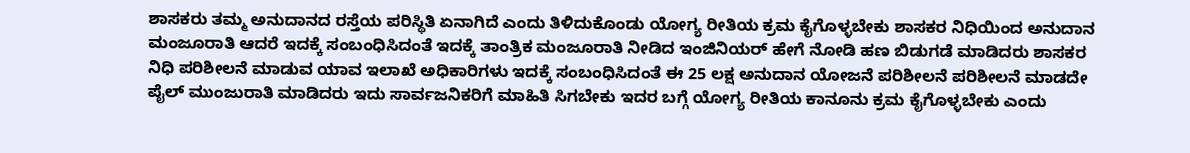ಶಾಸಕರು ತಮ್ಮ ಅನುದಾನದ ರಸ್ತೆಯ ಪರಿಸ್ಥಿತಿ ಏನಾಗಿದೆ ಎಂದು ತಿಳಿದುಕೊಂಡು ಯೋಗ್ಯ ರೀತಿಯ ಕ್ರಮ ಕೈಗೊಳ್ಳಬೇಕು ಶಾಸಕರ ನಿಧಿಯಿಂದ ಅನುದಾನ ಮಂಜೂರಾತಿ ಆದರೆ ಇದಕ್ಕೆ ಸಂಬಂಧಿಸಿದಂತೆ ಇದಕ್ಕೆ ತಾಂತ್ರಿಕ ಮಂಜೂರಾತಿ ನೀಡಿದ ಇಂಜಿನಿಯರ್ ಹೇಗೆ ನೋಡಿ ಹಣ ಬಿಡುಗಡೆ ಮಾಡಿದರು ಶಾಸಕರ ನಿಧಿ ಪರಿಶೀಲನೆ ಮಾಡುವ ಯಾವ ಇಲಾಖೆ ಅಧಿಕಾರಿಗಳು ಇದಕ್ಕೆ ಸಂಬಂಧಿಸಿದಂತೆ ಈ 25 ಲಕ್ಷ ಅನುದಾನ ಯೋಜನೆ ಪರಿಶೀಲನೆ ಪರಿಶೀಲನೆ ಮಾಡದೇ ಪೈಲ್ ಮುಂಜುರಾತಿ ಮಾಡಿದರು ಇದು ಸಾರ್ವಜನಿಕರಿಗೆ ಮಾಹಿತಿ ಸಿಗಬೇಕು ಇದರ ಬಗ್ಗೆ ಯೋಗ್ಯ ರೀತಿಯ ಕಾನೂನು ಕ್ರಮ ಕೈಗೊಳ್ಳಬೇಕು ಎಂದು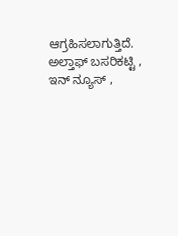ಆಗ್ರಹಿಸಲಾಗುತ್ತಿದೆ. ಅಲ್ತಾಫ್ ಬಸರಿಕಟ್ಟಿ , ಇನ್ ನ್ಯೂಸ್ ,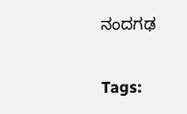ನಂದಗಢ

Tags: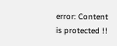error: Content is protected !!